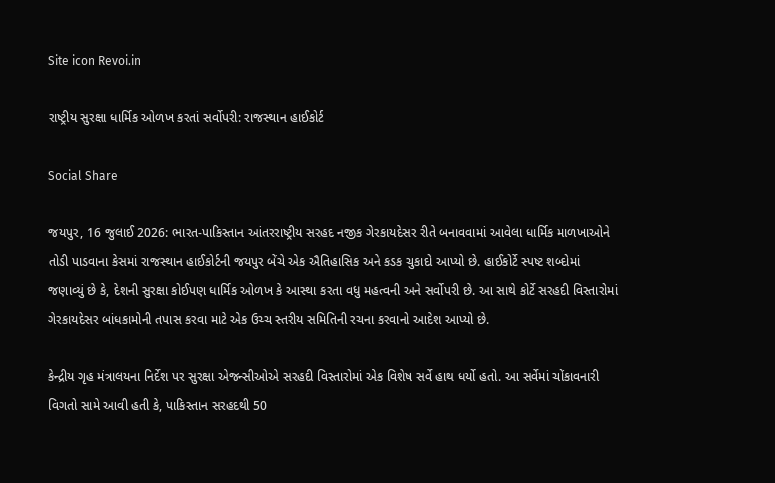Site icon Revoi.in

રાષ્ટ્રીય સુરક્ષા ધાર્મિક ઓળખ કરતાં સર્વોપરી: રાજસ્થાન હાઈકોર્ટ

Social Share

જયપુર, 16 જુલાઈ 2026: ભારત-પાકિસ્તાન આંતરરાષ્ટ્રીય સરહદ નજીક ગેરકાયદેસર રીતે બનાવવામાં આવેલા ધાર્મિક માળખાઓને તોડી પાડવાના કેસમાં રાજસ્થાન હાઈકોર્ટની જયપુર બેંચે એક ઐતિહાસિક અને કડક ચુકાદો આપ્યો છે. હાઈકોર્ટે સ્પષ્ટ શબ્દોમાં જણાવ્યું છે કે, દેશની સુરક્ષા કોઈપણ ધાર્મિક ઓળખ કે આસ્થા કરતા વધુ મહત્વની અને સર્વોપરી છે. આ સાથે કોર્ટે સરહદી વિસ્તારોમાં ગેરકાયદેસર બાંધકામોની તપાસ કરવા માટે એક ઉચ્ચ સ્તરીય સમિતિની રચના કરવાનો આદેશ આપ્યો છે.

કેન્દ્રીય ગૃહ મંત્રાલયના નિર્દેશ પર સુરક્ષા એજન્સીઓએ સરહદી વિસ્તારોમાં એક વિશેષ સર્વે હાથ ધર્યો હતો. આ સર્વેમાં ચોંકાવનારી વિગતો સામે આવી હતી કે, પાકિસ્તાન સરહદથી 50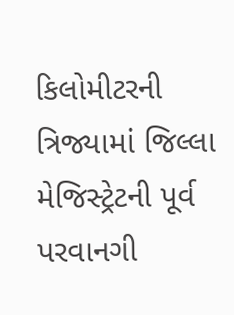કિલોમીટરની ત્રિજ્યામાં જિલ્લા મેજિસ્ટ્રેટની પૂર્વ પરવાનગી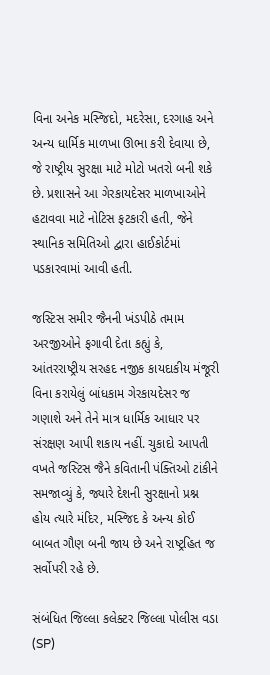વિના અનેક મસ્જિદો, મદરેસા, દરગાહ અને અન્ય ધાર્મિક માળખા ઊભા કરી દેવાયા છે, જે રાષ્ટ્રીય સુરક્ષા માટે મોટો ખતરો બની શકે છે. પ્રશાસને આ ગેરકાયદેસર માળખાઓને હટાવવા માટે નોટિસ ફટકારી હતી, જેને સ્થાનિક સમિતિઓ દ્વારા હાઈકોર્ટમાં પડકારવામાં આવી હતી.

જસ્ટિસ સમીર જૈનની ખંડપીઠે તમામ અરજીઓને ફગાવી દેતા કહ્યું કે, આંતરરાષ્ટ્રીય સરહદ નજીક કાયદાકીય મંજૂરી વિના કરાયેલું બાંધકામ ગેરકાયદેસર જ ગણાશે અને તેને માત્ર ધાર્મિક આધાર પર સંરક્ષણ આપી શકાય નહીં. ચુકાદો આપતી વખતે જસ્ટિસ જૈને કવિતાની પંક્તિઓ ટાંકીને સમજાવ્યું કે, જ્યારે દેશની સુરક્ષાનો પ્રશ્ન હોય ત્યારે મંદિર, મસ્જિદ કે અન્ય કોઈ બાબત ગૌણ બની જાય છે અને રાષ્ટ્રહિત જ સર્વોપરી રહે છે.

સંબંધિત જિલ્લા કલેક્ટર જિલ્લા પોલીસ વડા (SP)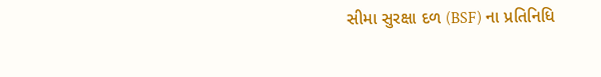સીમા સુરક્ષા દળ (BSF) ના પ્રતિનિધિ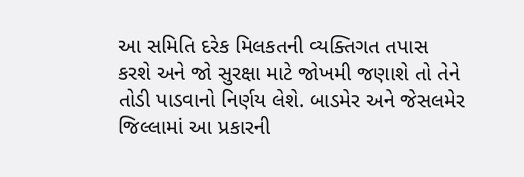આ સમિતિ દરેક મિલકતની વ્યક્તિગત તપાસ કરશે અને જો સુરક્ષા માટે જોખમી જણાશે તો તેને તોડી પાડવાનો નિર્ણય લેશે. બાડમેર અને જેસલમેર જિલ્લામાં આ પ્રકારની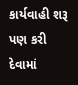કાર્યવાહી શરૂ પણ કરી દેવામાં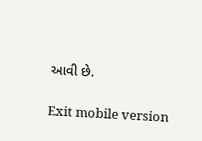આવી છે.

Exit mobile version